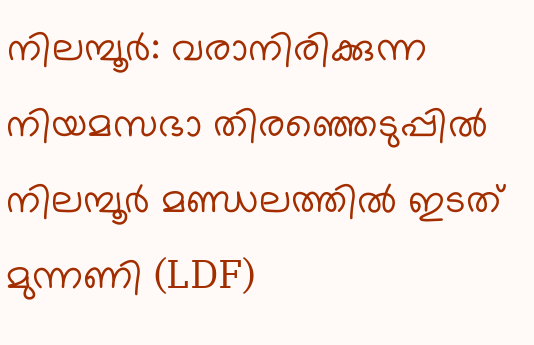നിലമ്പൂർ: വരാനിരിക്കുന്ന നിയമസഭാ തിരഞ്ഞെടുപ്പിൽ നിലമ്പൂർ മണ്ഡലത്തിൽ ഇടത് മുന്നണി (LDF)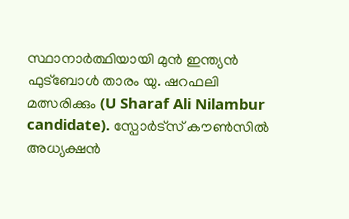സ്ഥാനാർത്ഥിയായി മുൻ ഇന്ത്യൻ ഫുട്ബോൾ താരം യു. ഷറഫലി മത്സരിക്കും (U Sharaf Ali Nilambur candidate). സ്പോർട്സ് കൗൺസിൽ അധ്യക്ഷൻ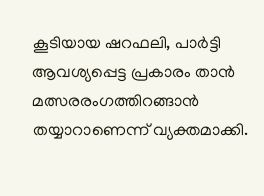കൂടിയായ ഷറഫലി, പാർട്ടി ആവശ്യപ്പെട്ട പ്രകാരം താൻ മത്സരരംഗത്തിറങ്ങാൻ തയ്യാറാണെന്ന് വ്യക്തമാക്കി.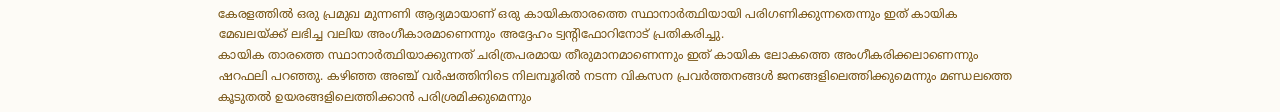കേരളത്തിൽ ഒരു പ്രമുഖ മുന്നണി ആദ്യമായാണ് ഒരു കായികതാരത്തെ സ്ഥാനാർത്ഥിയായി പരിഗണിക്കുന്നതെന്നും ഇത് കായിക മേഖലയ്ക്ക് ലഭിച്ച വലിയ അംഗീകാരമാണെന്നും അദ്ദേഹം ട്വന്റിഫോറിനോട് പ്രതികരിച്ചു.
കായിക താരത്തെ സ്ഥാനാർത്ഥിയാക്കുന്നത് ചരിത്രപരമായ തീരുമാനമാണെന്നും ഇത് കായിക ലോകത്തെ അംഗീകരിക്കലാണെന്നും ഷറഫലി പറഞ്ഞു. കഴിഞ്ഞ അഞ്ച് വർഷത്തിനിടെ നിലമ്പൂരിൽ നടന്ന വികസന പ്രവർത്തനങ്ങൾ ജനങ്ങളിലെത്തിക്കുമെന്നും മണ്ഡലത്തെ കൂടുതൽ ഉയരങ്ങളിലെത്തിക്കാൻ പരിശ്രമിക്കുമെന്നും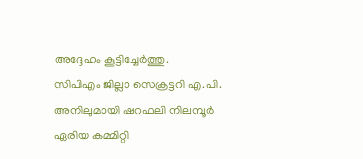അദ്ദേഹം കൂട്ടിച്ചേർത്തു.
സിപിഎം ജില്ലാ സെക്രട്ടറി എ.പി. അനിലുമായി ഷറഫലി നിലമ്പൂർ ഏരിയ കമ്മിറ്റി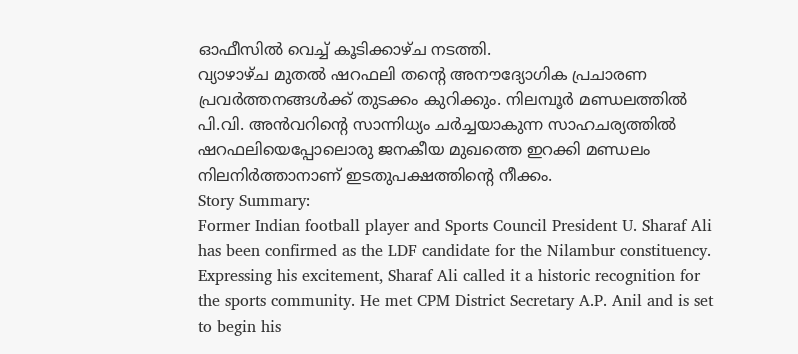ഓഫീസിൽ വെച്ച് കൂടിക്കാഴ്ച നടത്തി.
വ്യാഴാഴ്ച മുതൽ ഷറഫലി തന്റെ അനൗദ്യോഗിക പ്രചാരണ പ്രവർത്തനങ്ങൾക്ക് തുടക്കം കുറിക്കും. നിലമ്പൂർ മണ്ഡലത്തിൽ പി.വി. അൻവറിന്റെ സാന്നിധ്യം ചർച്ചയാകുന്ന സാഹചര്യത്തിൽ ഷറഫലിയെപ്പോലൊരു ജനകീയ മുഖത്തെ ഇറക്കി മണ്ഡലം നിലനിർത്താനാണ് ഇടതുപക്ഷത്തിന്റെ നീക്കം.
Story Summary:
Former Indian football player and Sports Council President U. Sharaf Ali has been confirmed as the LDF candidate for the Nilambur constituency. Expressing his excitement, Sharaf Ali called it a historic recognition for the sports community. He met CPM District Secretary A.P. Anil and is set to begin his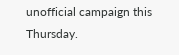unofficial campaign this Thursday.